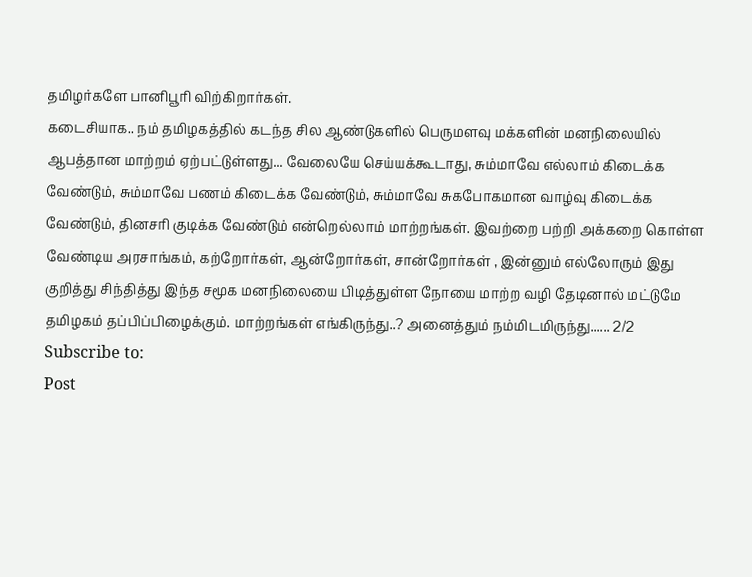தமிழர்களே பானிபூரி விற்கிறார்கள்.
கடைசியாக.. நம் தமிழகத்தில் கடந்த சில ஆண்டுகளில் பெருமளவு மக்களின் மனநிலையில் ஆபத்தான மாற்றம் ஏற்பட்டுள்ளது... வேலையே செய்யக்கூடாது, சும்மாவே எல்லாம் கிடைக்க வேண்டும், சும்மாவே பணம் கிடைக்க வேண்டும், சும்மாவே சுகபோகமான வாழ்வு கிடைக்க வேண்டும், தினசரி குடிக்க வேண்டும் என்றெல்லாம் மாற்றங்கள். இவற்றை பற்றி அக்கறை கொள்ள வேண்டிய அரசாங்கம், கற்றோர்கள், ஆன்றோர்கள், சான்றோர்கள் , இன்னும் எல்லோரும் இது குறித்து சிந்தித்து இந்த சமூக மனநிலையை பிடித்துள்ள நோயை மாற்ற வழி தேடினால் மட்டுமே தமிழகம் தப்பிப்பிழைக்கும். மாற்றங்கள் எங்கிருந்து..? அனைத்தும் நம்மிடமிருந்து...... 2/2
Subscribe to:
Post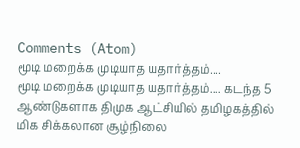Comments (Atom)
மூடி மறைக்க முடியாத யதார்த்தம்....
மூடி மறைக்க முடியாத யதார்த்தம்.... கடந்த 5 ஆண்டுகளாக திமுக ஆட்சியில் தமிழகத்தில் மிக சிக்கலான சூழ்நிலை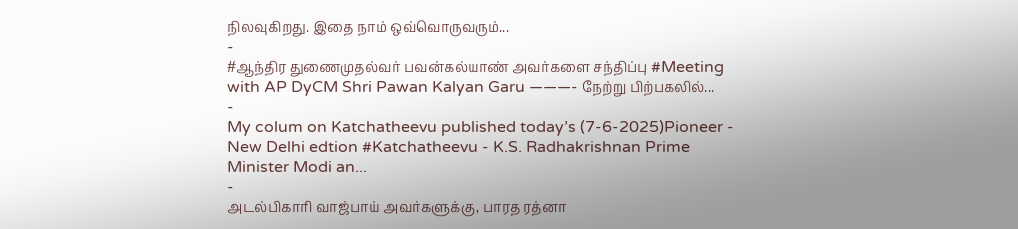நிலவுகிறது. இதை நாம் ஒவ்வொருவரும்...
-
#ஆந்திர துணைமுதல்வர் பவன்கல்யாண் அவர்களை சந்திப்பு #Meeting with AP DyCM Shri Pawan Kalyan Garu ———- நேற்று பிற்பகலில்...
-
My colum on Katchatheevu published today’s (7-6-2025)Pioneer - New Delhi edtion #Katchatheevu - K.S. Radhakrishnan Prime Minister Modi an...
-
அடல்பிகாரி வாஜ்பாய் அவர்களுக்கு, பாரத ரத்னா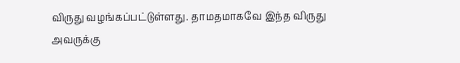விருது வழங்கப்பட்டுள்ளது. தாமதமாகவே இந்த விருது அவருக்கு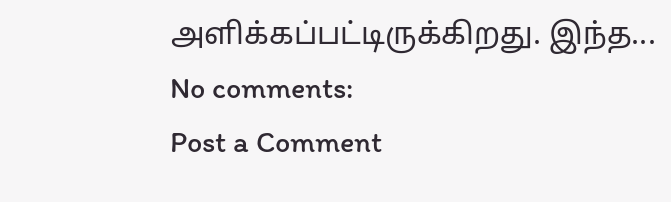அளிக்கப்பட்டிருக்கிறது. இந்த...
No comments:
Post a Comment